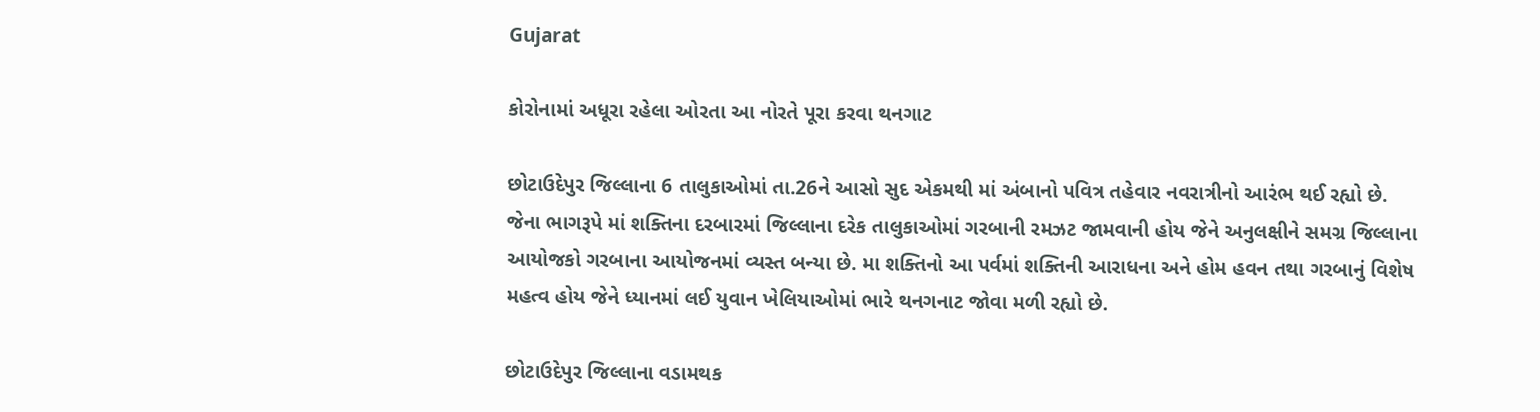Gujarat

કોરોનામાં અધૂરા રહેલા ઓરતા આ નોરતે પૂરા કરવા થનગાટ

છોટાઉદેપુર જિલ્લાના 6 તાલુકાઓમાં તા.26ને આસો સુદ એકમથી માં અંબાનો પવિત્ર તહેવાર નવરાત્રીનો આરંભ થઈ રહ્યો છે. જેના ભાગરૂપે માં શક્તિના દરબારમાં જિલ્લાના દરેક તાલુકાઓમાં ગરબાની રમઝટ જામવાની હોય જેને અનુલક્ષીને સમગ્ર જિલ્લાના આયોજકો ગરબાના આયોજનમાં વ્યસ્ત બન્યા છે. મા શક્તિનો આ પર્વમાં શક્તિની આરાધના અને હોમ હવન તથા ગરબાનું વિશેષ મહત્વ હોય જેને ધ્યાનમાં લઈ યુવાન ખેલિયાઓમાં ભારે થનગનાટ જોવા મળી રહ્યો છે.

છોટાઉદેપુર જિલ્લાના વડામથક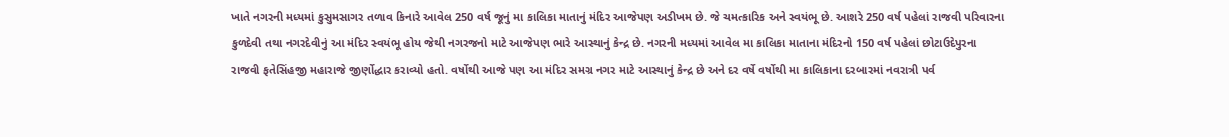ખાતે નગરની મધ્યમાં કુસુમસાગર તળાવ કિનારે આવેલ 250 વર્ષ જૂનું મા કાલિકા માતાનું મંદિર આજેપણ અડીખમ છે. જે ચમત્કારિક અને સ્વયંભૂ છે. આશરે 250 વર્ષ પહેલાં રાજવી પરિવારના કુળદેવી તથા નગરદેવીનું આ મંદિર સ્વયંભૂ હોય જેથી નગરજનો માટે આજેપણ ભારે આસ્થાનું કેન્દ્ર છે. નગરની મધ્યમાં આવેલ મા કાલિકા માતાના મંદિરનો 150 વર્ષ પહેલાં છોટાઉદેપુરના રાજવી ફતેસિંહજી મહારાજે જીર્ણોદ્ધાર કરાવ્યો હતો. વર્ષોથી આજે પણ આ મંદિર સમગ્ર નગર માટે આસ્થાનું કેન્દ્ર છે અને દર વર્ષે વર્ષોથી મા કાલિકાના દરબારમાં નવરાત્રી પર્વ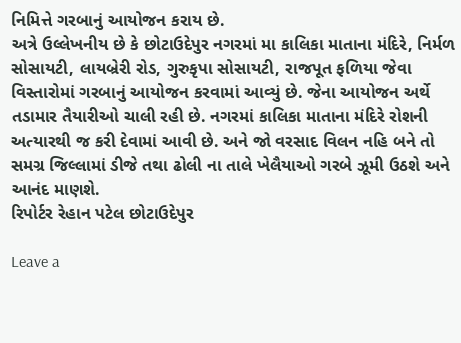નિમિત્તે ગરબાનું આયોજન કરાય છે.
અત્રે ઉલ્લેખનીય છે કે છોટાઉદેપુર નગરમાં મા કાલિકા માતાના મંદિરે, નિર્મળ સોસાયટી, લાયબ્રેરી રોડ, ગુરુકૃપા સોસાયટી, રાજપૂત ફળિયા જેવા વિસ્તારોમાં ગરબાનું આયોજન કરવામાં આવ્યું છે. જેના આયોજન અર્થે તડામાર તૈયારીઓ ચાલી રહી છે. નગરમાં કાલિકા માતાના મંદિરે રોશની અત્યારથી જ કરી દેવામાં આવી છે. અને જો વરસાદ વિલન નહિ બને તો સમગ્ર જિલ્લામાં ડીજે તથા ઢોલી ના તાલે ખેલૈયાઓ ગરબે ઝૂમી ઉઠશે અને આનંદ માણશે.
રિપોર્ટર રેહાન પટેલ છોટાઉદેપુર

Leave a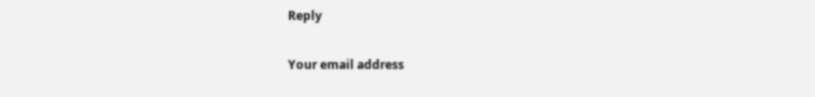Reply

Your email address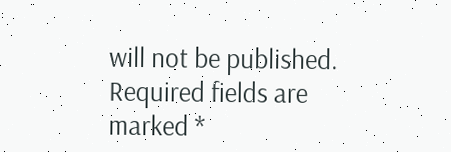will not be published. Required fields are marked *